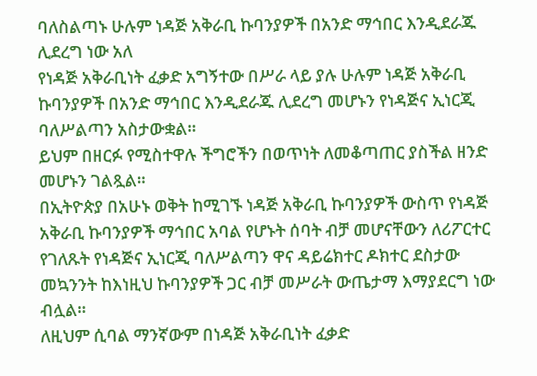ባለስልጣኑ ሁሉም ነዳጅ አቅራቢ ኩባንያዎች በአንድ ማኅበር እንዲደራጁ ሊደረግ ነው አለ
የነዳጅ አቅራቢነት ፈቃድ አግኝተው በሥራ ላይ ያሉ ሁሉም ነዳጅ አቅራቢ ኩባንያዎች በአንድ ማኅበር እንዲደራጁ ሊደረግ መሆኑን የነዳጅና ኢነርጂ ባለሥልጣን አስታውቋል።
ይህም በዘርፉ የሚስተዋሉ ችግሮችን በወጥነት ለመቆጣጠር ያስችል ዘንድ መሆኑን ገልጿል።
በኢትዮጵያ በአሁኑ ወቅት ከሚገኙ ነዳጅ አቅራቢ ኩባንያዎች ውስጥ የነዳጅ አቅራቢ ኩባንያዎች ማኅበር አባል የሆኑት ሰባት ብቻ መሆናቸውን ለሪፖርተር የገለጹት የነዳጅና ኢነርጂ ባለሥልጣን ዋና ዳይሬክተር ዶክተር ደስታው መኳንንት ከእነዚህ ኩባንያዎች ጋር ብቻ መሥራት ውጤታማ እማያደርግ ነው ብሏል።
ለዚህም ሲባል ማንኛውም በነዳጅ አቅራቢነት ፈቃድ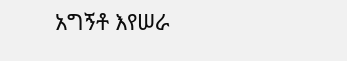አግኝቶ እየሠራ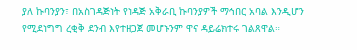ያለ ኩባንያን፣ በአስገዳጅነት የነዳጅ አቅራቢ ኩባንያዎች ማኅበር አባል እንዲሆን የሚደነግግ ረቂቅ ደንብ እየተዘጋጀ መሆኑንም ዋና ዳይሬክተሩ ገልጸዋል።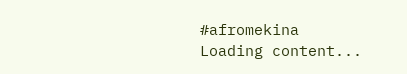#afromekina
Loading content...